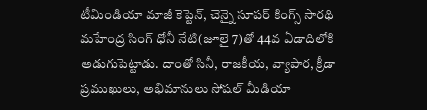టీమిండియా మాజీ కెప్టెన్, చెన్నై సూపర్ కింగ్స్ సారథి మహేంద్ర సింగ్ ధోనీ నేటి(జూలై 7)తో 44వ ఏడాదిలోకి అడుగుపెట్టాడు. దాంతో సినీ, రాజకీయ, వ్యాపార, క్రీడా ప్రముఖులు, అభిమానులు సోషల్ మీడియా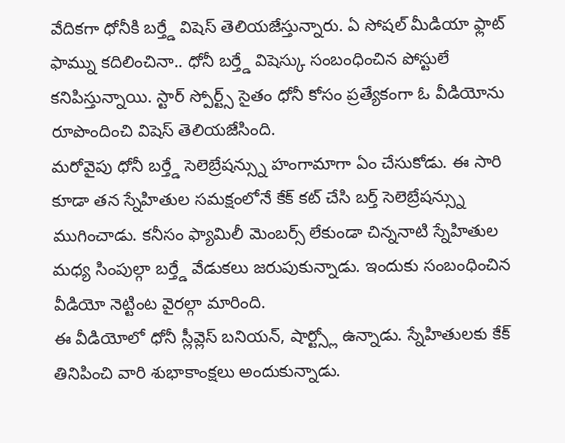వేదికగా ధోనీకి బర్త్డే విషెస్ తెలియజేస్తున్నారు. ఏ సోషల్ మీడియా ఫ్లాట్ ఫామ్ను కదిలించినా.. ధోనీ బర్త్డే విషెస్కు సంబంధించిన పోస్టులే కనిపిస్తున్నాయి. స్టార్ స్పోర్ట్స్ సైతం ధోనీ కోసం ప్రత్యేకంగా ఓ వీడియోను రూపొందించి విషెస్ తెలియజేసింది.
మరోవైపు ధోనీ బర్త్డే సెలెబ్రేషన్స్ను హంగామాగా ఏం చేసుకోడు. ఈ సారి కూడా తన స్నేహితుల సమక్షంలోనే కేక్ కట్ చేసి బర్త్ సెలెబ్రేషన్స్ను ముగించాడు. కనీసం ఫ్యామిలీ మెంబర్స్ లేకుండా చిన్ననాటి స్నేహితుల మధ్య సింపుల్గా బర్త్డే వేడుకలు జరుపుకున్నాడు. ఇందుకు సంబంధించిన వీడియో నెట్టింట వైరల్గా మారింది.
ఈ వీడియోలో ధోనీ స్లీవ్లెస్ బనియన్, షార్ట్స్లో ఉన్నాడు. స్నేహితులకు కేక్ తినిపించి వారి శుభాకాంక్షలు అందుకున్నాడు.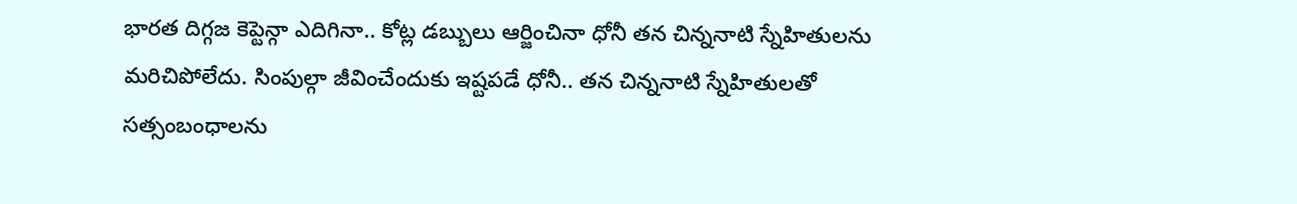భారత దిగ్గజ కెప్టెన్గా ఎదిగినా.. కోట్ల డబ్బులు ఆర్జించినా ధోనీ తన చిన్ననాటి స్నేహితులను మరిచిపోలేదు. సింపుల్గా జీవించేందుకు ఇష్టపడే ధోనీ.. తన చిన్ననాటి స్నేహితులతో సత్సంబంధాలను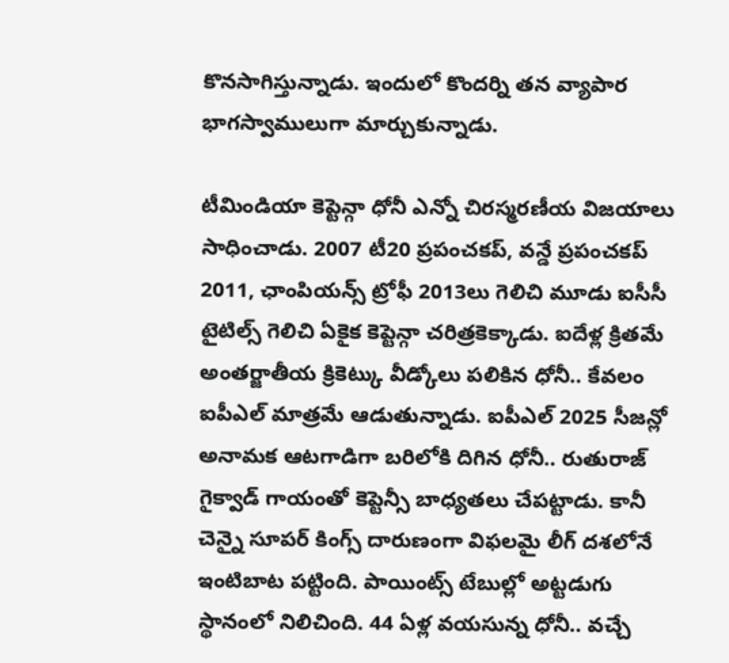కొనసాగిస్తున్నాడు. ఇందులో కొందర్ని తన వ్యాపార భాగస్వాములుగా మార్చుకున్నాడు.

టీమిండియా కెప్టెన్గా ధోనీ ఎన్నో చిరస్మరణీయ విజయాలు సాధించాడు. 2007 టీ20 ప్రపంచకప్, వన్డే ప్రపంచకప్ 2011, ఛాంపియన్స్ ట్రోఫీ 2013లు గెలిచి మూడు ఐసీసీ టైటిల్స్ గెలిచి ఏకైక కెప్టెన్గా చరిత్రకెక్కాడు. ఐదేళ్ల క్రితమే అంతర్జాతీయ క్రికెట్కు వీడ్కోలు పలికిన ధోనీ.. కేవలం ఐపీఎల్ మాత్రమే ఆడుతున్నాడు. ఐపీఎల్ 2025 సీజన్లో అనామక ఆటగాడిగా బరిలోకి దిగిన ధోనీ.. రుతురాజ్ గైక్వాడ్ గాయంతో కెప్టెన్సీ బాధ్యతలు చేపట్టాడు. కానీ చెన్నై సూపర్ కింగ్స్ దారుణంగా విఫలమై లీగ్ దశలోనే ఇంటిబాట పట్టింది. పాయింట్స్ టేబుల్లో అట్టడుగు స్థానంలో నిలిచింది. 44 ఏళ్ల వయసున్న ధోనీ.. వచ్చే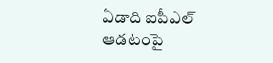ఏడాది ఐపీఎల్ ఆడటంపై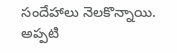సందేహాలు నెలకొన్నాయి. అప్పటి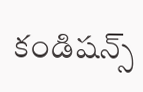కండిషన్స్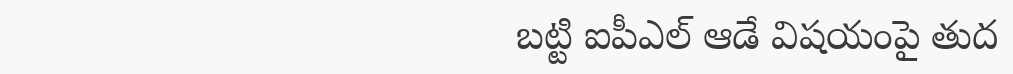బట్టి ఐపీఎల్ ఆడే విషయంపై తుద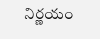నిర్ణయం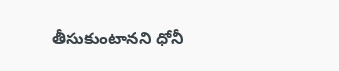తీసుకుంటానని ధోనీ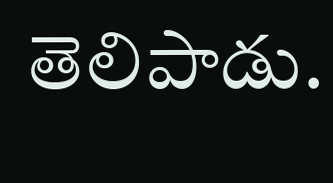తెలిపాడు.